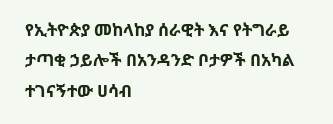የኢትዮጵያ መከላከያ ሰራዊት እና የትግራይ ታጣቂ ኃይሎች በአንዳንድ ቦታዎች በአካል ተገናኝተው ሀሳብ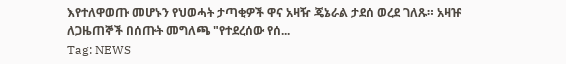እየተለዋወጡ መሆኑን የህወሓት ታጣቂዎች ዋና አዛዥ ጄኔራል ታደሰ ወረደ ገለጹ። አዛዡ ለጋዜጠኞች በሰጡት መግለጫ "የተደረሰው የሰ...
Tag: NEWS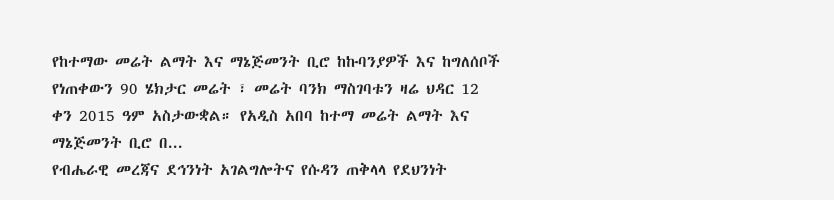የከተማው መሬት ልማት እና ማኔጅመንት ቢሮ ከኩባንያዎች እና ከግለሰቦች የነጠቀውን 90 ሄክታር መሬት ፣ መሬት ባንክ ማስገባቱን ዛሬ ህዳር 12 ቀን 2015 ዓም አስታውቋል። የአዲስ አበባ ከተማ መሬት ልማት እና ማኔጅመንት ቢሮ በ...
የብሔራዊ መረጃና ደኅንነት አገልግሎትና የሱዳን ጠቅላላ የደህንነት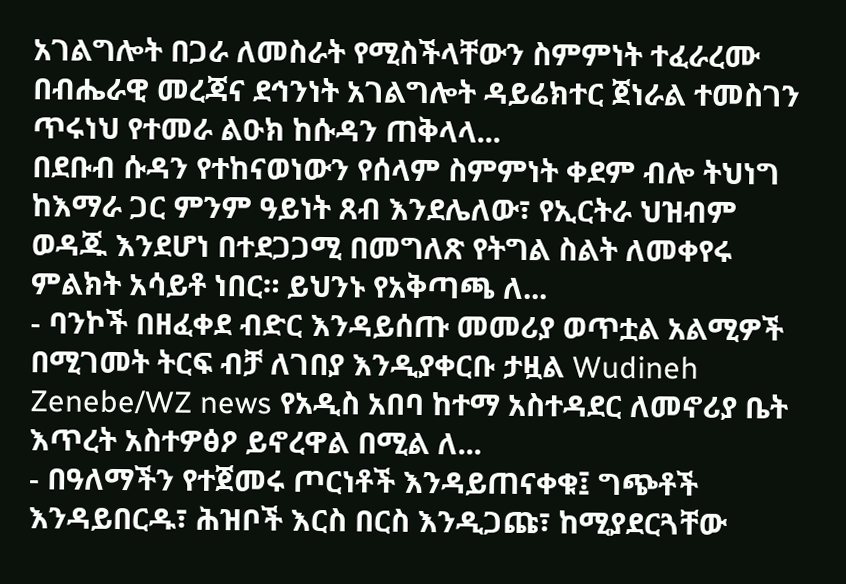አገልግሎት በጋራ ለመስራት የሚስችላቸውን ስምምነት ተፈራረሙ በብሔራዊ መረጃና ደኅንነት አገልግሎት ዳይሬክተር ጀነራል ተመስገን ጥሩነህ የተመራ ልዑክ ከሱዳን ጠቅላላ...
በደቡብ ሱዳን የተከናወነውን የሰላም ስምምነት ቀደም ብሎ ትህነግ ከእማራ ጋር ምንም ዓይነት ጸብ እንደሌለው፣ የኢርትራ ህዝብም ወዳጁ እንደሆነ በተደጋጋሚ በመግለጽ የትግል ስልት ለመቀየሩ ምልክት አሳይቶ ነበር። ይህንኑ የአቅጣጫ ለ...
- ባንኮች በዘፈቀደ ብድር እንዳይሰጡ መመሪያ ወጥቷል አልሚዎች በሚገመት ትርፍ ብቻ ለገበያ እንዲያቀርቡ ታዟል Wudineh Zenebe/WZ news የአዲስ አበባ ከተማ አስተዳደር ለመኖሪያ ቤት እጥረት አስተዎፅዖ ይኖረዋል በሚል ለ...
- በዓለማችን የተጀመሩ ጦርነቶች እንዳይጠናቀቁ፤ ግጭቶች እንዳይበርዱ፣ ሕዝቦች እርስ በርስ እንዲጋጩ፣ ከሚያደርጓቸው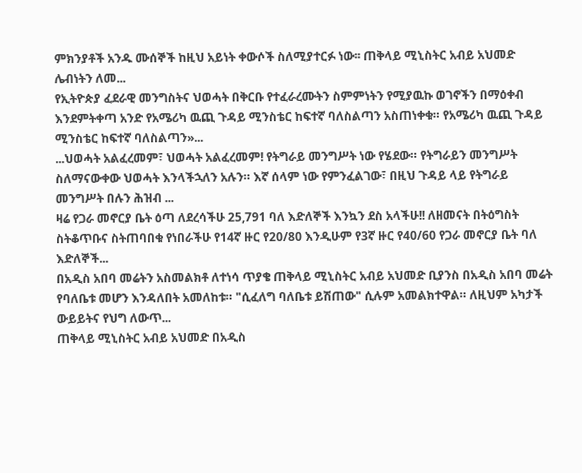ምክንያቶች አንዱ ሙሰኞች ከዚህ አይነት ቀውሶች ስለሚያተርፉ ነው፡፡ ጠቅላይ ሚኒስትር አብይ አህመድ ሌብነትን ለመ...
የኢትዮጵያ ፈደራዊ መንግስትና ህወሓት በቅርቡ የተፈራረሙትን ስምምነትን የሚያዉኩ ወገኖችን በማዕቀብ እንደምትቀጣ አንድ የአሜሪካ ዉጪ ጉዳይ ሚንስቴር ከፍተኛ ባለስልጣን አስጠነቀቁ። የአሜሪካ ዉጪ ጉዳይ ሚንስቴር ከፍተኛ ባለስልጣን»...
...ህወሓት አልፈረመም፣ ህወሓት አልፈረመም! የትግራይ መንግሥት ነው የሄደው። የትግራይን መንግሥት ስለማናውቀው ህወሓት እንላችኋለን አሉን። እኛ ሰላም ነው የምንፈልገው፣ በዚህ ጉዳይ ላይ የትግራይ መንግሥት በሉን ሕዝብ ...
ዛሬ የጋራ መኖርያ ቤት ዕጣ ለደረሳችሁ 25,791 ባለ እድለኞች እንኳን ደስ አላችሁ!! ለዘመናት በትዕግስት ስትቆጥቡና ስትጠባበቁ የነበራችሁ የ14ኛ ዙር የ20/80 እንዲሁም የ3ኛ ዙር የ40/60 የጋራ መኖርያ ቤት ባለ እድለኞች...
በአዲስ አበባ መሬትን አስመልክቶ ለተነሳ ጥያቄ ጠቅላይ ሚኒስትር አብይ አህመድ ቢያንስ በአዲስ አበባ መሬት የባለቤቱ መሆን እንዳለበት አመለከቱ። "ሲፈለግ ባለቤቱ ይሽጠው" ሲሉም አመልክተዋል። ለዚህም አካታች ውይይትና የህግ ለውጥ...
ጠቅላይ ሚኒስትር አብይ አህመድ በአዲስ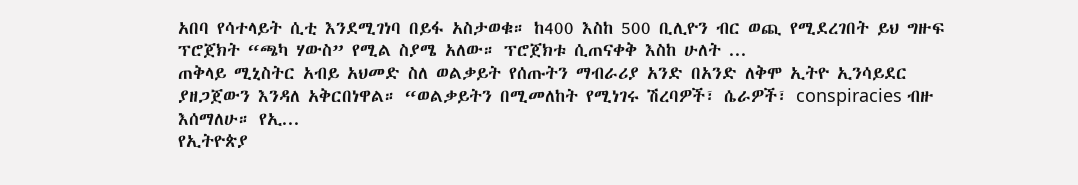አበባ የሳተላይት ሲቲ እንደሚገነባ በይፋ አስታወቁ። ከ400 እስከ 500 ቢሊዮን ብር ወጪ የሚደረገበት ይህ ግዙፍ ፕሮጀክት “ጫካ ሃውስ” የሚል ስያሜ አለው። ፕሮጀክቱ ሲጠናቀቅ እስከ ሁለት ...
ጠቅላይ ሚኒስትር አብይ አህመድ ስለ ወልቃይት የሰጡትን ማብራሪያ አንድ በአንድ ለቅሞ ኢትዮ ኢንሳይደር ያዘጋጀውን እንዳለ አቅርበነዋል። “ወልቃይትን በሚመለከት የሚነገሩ ሽረባዎች፣ ሴራዎች፣ conspiracies ብዙ እሰማለሁ። የኢ...
የኢትዮጵያ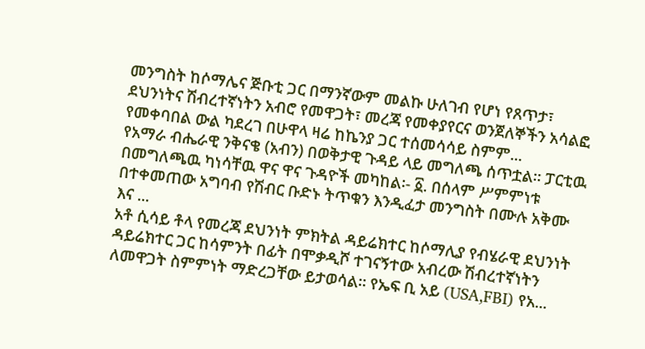መንግስት ከሶማሌና ጅቡቲ ጋር በማንኛውም መልኩ ሁለገብ የሆነ የጸጥታ፣ ደህንነትና ሽብረተኛነትን አብሮ የመዋጋት፣ መረጃ የመቀያየርና ወንጀለኞችን አሳልፎ የመቀባበል ውል ካደረገ በሁዋላ ዛሬ ከኬንያ ጋር ተሰመሳሳይ ስምም...
የአማራ ብሔራዊ ንቅናቄ (አብን) በወቅታዊ ጉዳይ ላይ መግለጫ ሰጥቷል፡፡ ፓርቲዉ በመግለጫዉ ካነሳቸዉ ዋና ዋና ጉዳዮች መካከል፡- ፩. በሰላም ሥምምነቱ በተቀመጠው አግባብ የሽብር ቡድኑ ትጥቁን እንዲፈታ መንግስት በሙሉ አቅሙ እና ...
አቶ ሲሳይ ቶላ የመረጃ ደህንነት ምክትል ዳይሬክተር ከሶማሊያ የብሄራዊ ደህንነት ዳይሬክተር ጋር ከሳምንት በፊት በሞቃዲሾ ተገናኝተው አብረው ሽብረተኛነትን ለመዋጋት ስምምነት ማድረጋቸው ይታወሳል። የኤፍ ቢ አይ (USA,FBI) የአ...